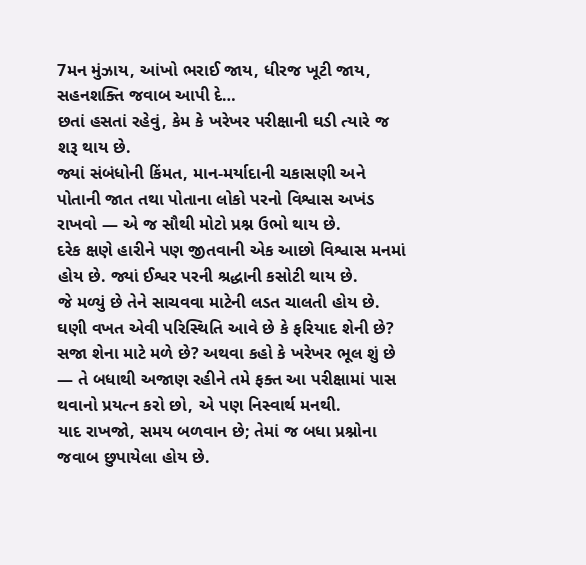7મન મુંઝાય, આંખો ભરાઈ જાય, ધીરજ ખૂટી જાય, સહનશક્તિ જવાબ આપી દે…
છતાં હસતાં રહેવું, કેમ કે ખરેખર પરીક્ષાની ઘડી ત્યારે જ શરૂ થાય છે.
જ્યાં સંબંધોની કિંમત, માન-મર્યાદાની ચકાસણી અને પોતાની જાત તથા પોતાના લોકો પરનો વિશ્વાસ અખંડ રાખવો — એ જ સૌથી મોટો પ્રશ્ન ઉભો થાય છે.
દરેક ક્ષણે હારીને પણ જીતવાની એક આછો વિશ્વાસ મનમાં હોય છે. જ્યાં ઈશ્વર પરની શ્રદ્ધાની કસોટી થાય છે.
જે મળ્યું છે તેને સાચવવા માટેની લડત ચાલતી હોય છે. ઘણી વખત એવી પરિસ્થિતિ આવે છે કે ફરિયાદ શેની છે? સજા શેના માટે મળે છે? અથવા કહો કે ખરેખર ભૂલ શું છે — તે બધાથી અજાણ રહીને તમે ફક્ત આ પરીક્ષામાં પાસ થવાનો પ્રયત્ન કરો છો, એ પણ નિસ્વાર્થ મનથી.
યાદ રાખજો, સમય બળવાન છે; તેમાં જ બધા પ્રશ્નોના જવાબ છુપાયેલા હોય છે.